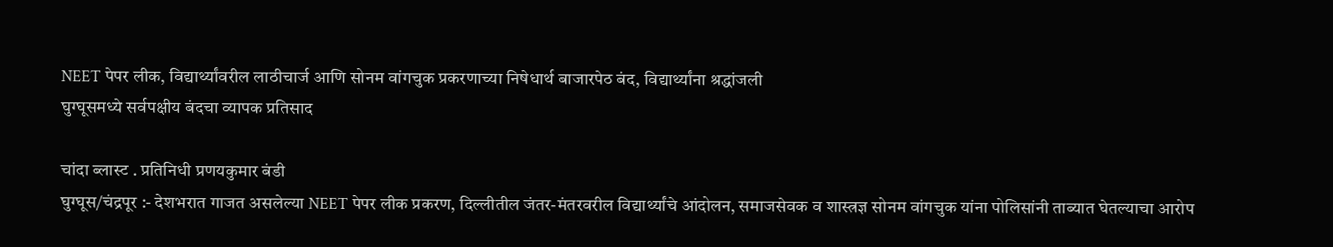NEET पेपर लीक, विद्यार्थ्यांवरील लाठीचार्ज आणि सोनम वांगचुक प्रकरणाच्या निषेधार्थ बाजारपेठ बंद, विद्यार्थ्यांना श्रद्धांजली
घुग्घूसमध्ये सर्वपक्षीय बंदचा व्यापक प्रतिसाद

चांदा ब्लास्ट . प्रतिनिधी प्रणयकुमार बंडी
घुग्घूस/चंद्रपूर :- देशभरात गाजत असलेल्या NEET पेपर लीक प्रकरण, दिल्लीतील जंतर-मंतरवरील विद्यार्थ्यांचे आंदोलन, समाजसेवक व शास्त्रज्ञ सोनम वांगचुक यांना पोलिसांनी ताब्यात घेतल्याचा आरोप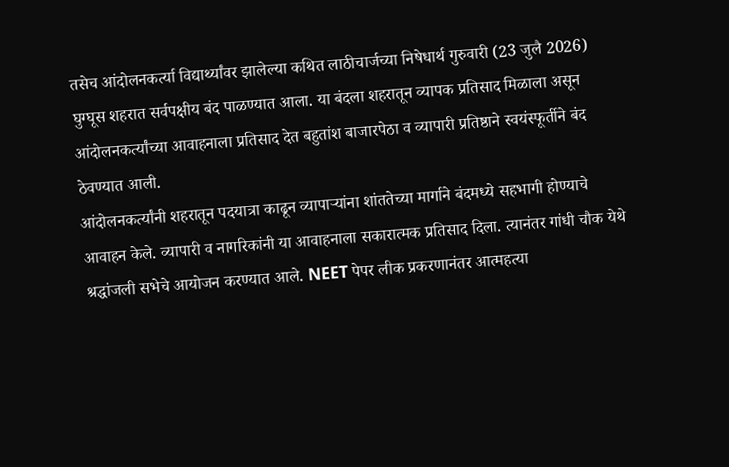तसेच आंदोलनकर्त्या विद्यार्थ्यांवर झालेल्या कथित लाठीचार्जच्या निषेधार्थ गुरुवारी (23 जुलै 2026) घुग्घूस शहरात सर्वपक्षीय बंद पाळण्यात आला. या बंदला शहरातून व्यापक प्रतिसाद मिळाला असून आंदोलनकर्त्यांच्या आवाहनाला प्रतिसाद देत बहुतांश बाजारपेठा व व्यापारी प्रतिष्ठाने स्वयंस्फूर्तीने बंद ठेवण्यात आली.
आंदोलनकर्त्यांनी शहरातून पदयात्रा काढून व्यापाऱ्यांना शांततेच्या मार्गाने बंदमध्ये सहभागी होण्याचे आवाहन केले. व्यापारी व नागरिकांनी या आवाहनाला सकारात्मक प्रतिसाद दिला. त्यानंतर गांधी चौक येथे श्रद्धांजली सभेचे आयोजन करण्यात आले. NEET पेपर लीक प्रकरणानंतर आत्महत्या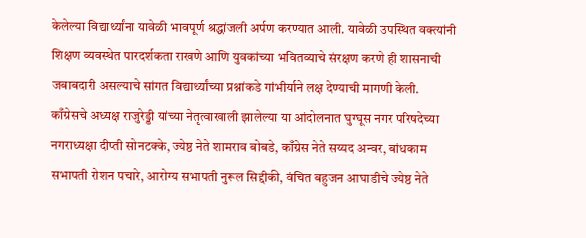केलेल्या विद्यार्थ्यांना यावेळी भावपूर्ण श्रद्धांजली अर्पण करण्यात आली. यावेळी उपस्थित वक्त्यांनी शिक्षण व्यवस्थेत पारदर्शकता राखणे आणि युवकांच्या भवितव्याचे संरक्षण करणे ही शासनाची जबाबदारी असल्याचे सांगत विद्यार्थ्यांच्या प्रश्नांकडे गांभीर्याने लक्ष देण्याची मागणी केली.
काँग्रेसचे अध्यक्ष राजुरेड्डी यांच्या नेतृत्वाखाली झालेल्या या आंदोलनात घुग्घूस नगर परिषदेच्या नगराध्यक्षा दीप्ती सोनटक्के, ज्येष्ठ नेते शामराव बोबडे, काँग्रेस नेते सय्यद अन्वर, बांधकाम सभापती रोशन पचारे, आरोग्य सभापती नुरूल सिद्दीकी, वंचित बहुजन आघाडीचे ज्येष्ठ नेते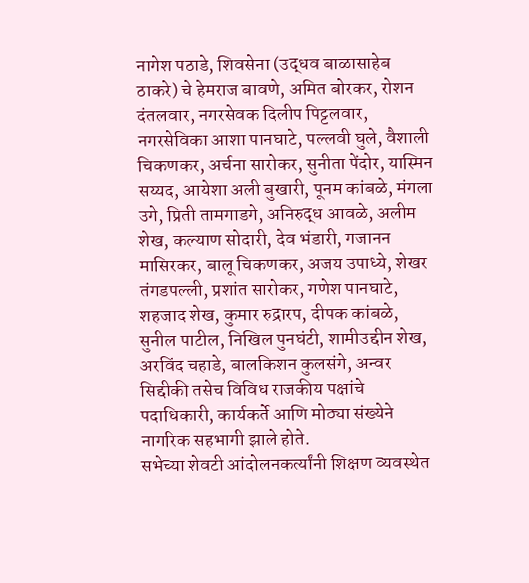नागेश पठाडे, शिवसेना (उद्धव बाळासाहेब ठाकरे) चे हेमराज बावणे, अमित बोरकर, रोशन दंतलवार, नगरसेवक दिलीप पिट्टलवार, नगरसेविका आशा पानघाटे, पल्लवी घुले, वैशाली चिकणकर, अर्चना सारोकर, सुनीता पेंदोर, यास्मिन सय्यद, आयेशा अली बुखारी, पूनम कांबळे, मंगला उगे, प्रिती तामगाडगे, अनिरुद्ध आवळे, अलीम शेख, कल्याण सोदारी, देव भंडारी, गजानन मासिरकर, बालू चिकणकर, अजय उपाध्ये, शेखर तंगडपल्ली, प्रशांत सारोकर, गणेश पानघाटे, शहजाद शेख, कुमार रुद्रारप, दीपक कांबळे, सुनील पाटील, निखिल पुनघंटी, शामीउद्दीन शेख, अरविंद चहाडे, बालकिशन कुलसंगे, अन्वर सिद्दीकी तसेच विविध राजकीय पक्षांचे पदाधिकारी, कार्यकर्ते आणि मोठ्या संख्येने नागरिक सहभागी झाले होते.
सभेच्या शेवटी आंदोलनकर्त्यांनी शिक्षण व्यवस्थेत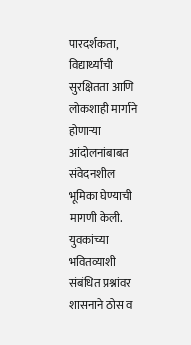पारदर्शकता, विद्यार्थ्यांची सुरक्षितता आणि लोकशाही मार्गाने होणाऱ्या आंदोलनांबाबत संवेदनशील भूमिका घेण्याची मागणी केली. युवकांच्या भवितव्याशी संबंधित प्रश्नांवर शासनाने ठोस व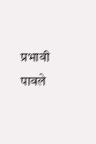प्रभावी पावले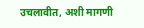उचलावीत, अशी मागणी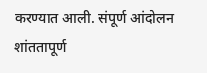करण्यात आली. संपूर्ण आंदोलन शांततापूर्ण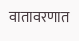वातावरणात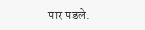पार पडले.